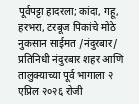पूर्वपट्टा हादरला; कांदा, गहू, हरभरा, टरबूज पिकांचे मोठे नुकसान साईमत /नंदुरबार/ प्रतिनिधी नंदुरबार शहर आणि तालुक्याच्या पूर्व भागाला २ एप्रिल २०२६ रोजी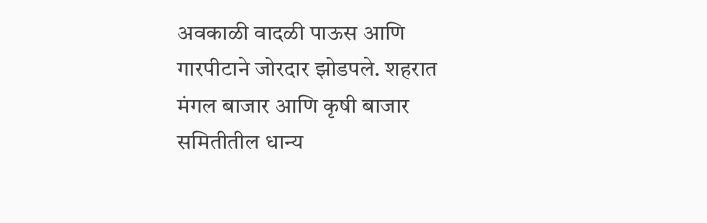अवकाळी वादळी पाऊस आणि गारपीटाने जोरदार झोडपले. शहरात मंगल बाजार आणि कृषी बाजार समितीतील धान्य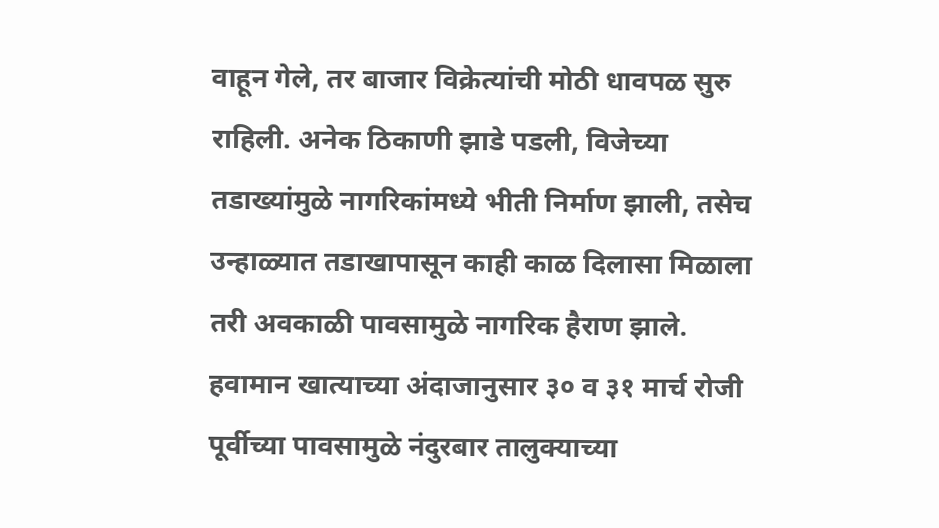वाहून गेले, तर बाजार विक्रेत्यांची मोठी धावपळ सुरु राहिली. अनेक ठिकाणी झाडे पडली, विजेच्या तडाख्यांमुळे नागरिकांमध्ये भीती निर्माण झाली, तसेच उन्हाळ्यात तडाखापासून काही काळ दिलासा मिळाला तरी अवकाळी पावसामुळे नागरिक हैराण झाले. हवामान खात्याच्या अंदाजानुसार ३० व ३१ मार्च रोजी पूर्वीच्या पावसामुळे नंदुरबार तालुक्याच्या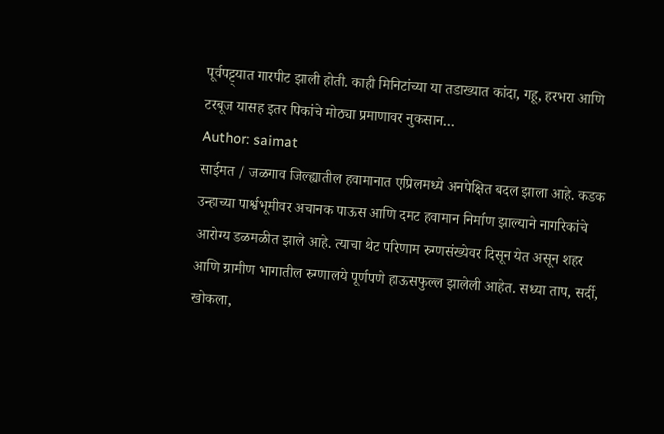पूर्वपट्ट्यात गारपीट झाली होती. काही मिनिटांच्या या तडाख्यात कांदा, गहू, हरभरा आणि टरबूज यासह इतर पिकांचे मोठ्या प्रमाणावर नुकसान…
Author: saimat
साईमत / जळगाव जिल्ह्यातील हवामानात एप्रिलमध्ये अनपेक्षित बदल झाला आहे. कडक उन्हाच्या पार्श्वभूमीवर अचानक पाऊस आणि दमट हवामान निर्माण झाल्याने नागरिकांचे आरोग्य डळमळीत झाले आहे. त्याचा थेट परिणाम रुग्णसंख्येवर दिसून येत असून शहर आणि ग्रामीण भागातील रुग्णालये पूर्णपणे हाऊसफुल्ल झालेली आहेत. सध्या ताप, सर्दी, खोकला,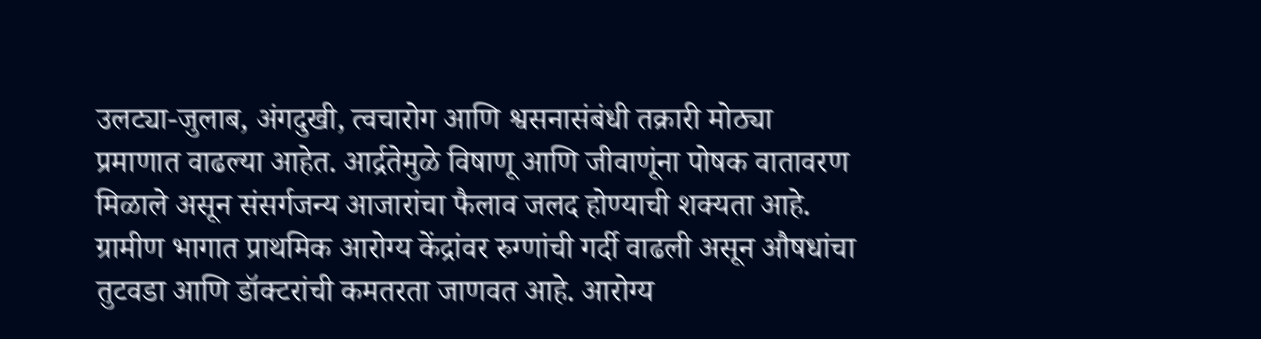उलट्या-जुलाब, अंगदुखी, त्वचारोग आणि श्वसनासंबंधी तक्रारी मोठ्या प्रमाणात वाढल्या आहेत. आर्द्रतेमुळे विषाणू आणि जीवाणूंना पोषक वातावरण मिळाले असून संसर्गजन्य आजारांचा फैलाव जलद होण्याची शक्यता आहे. ग्रामीण भागात प्राथमिक आरोग्य केंद्रांवर रुग्णांची गर्दी वाढली असून औषधांचा तुटवडा आणि डॉक्टरांची कमतरता जाणवत आहे. आरोग्य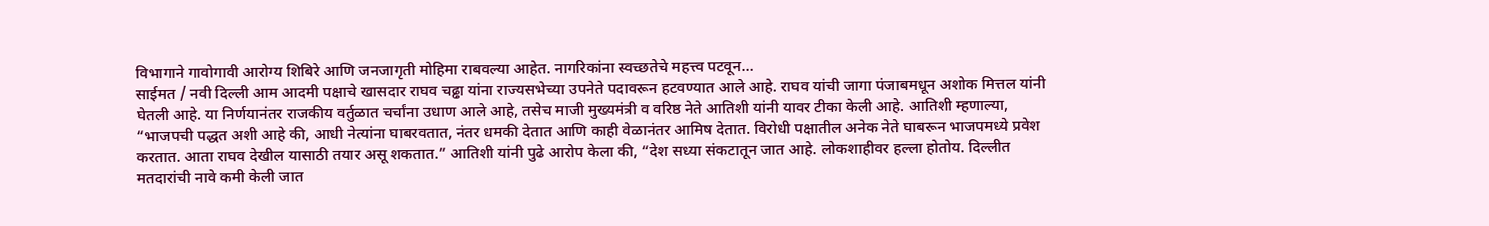विभागाने गावोगावी आरोग्य शिबिरे आणि जनजागृती मोहिमा राबवल्या आहेत. नागरिकांना स्वच्छतेचे महत्त्व पटवून…
साईमत / नवी दिल्ली आम आदमी पक्षाचे खासदार राघव चढ्ढा यांना राज्यसभेच्या उपनेते पदावरून हटवण्यात आले आहे. राघव यांची जागा पंजाबमधून अशोक मित्तल यांनी घेतली आहे. या निर्णयानंतर राजकीय वर्तुळात चर्चांना उधाण आले आहे, तसेच माजी मुख्यमंत्री व वरिष्ठ नेते आतिशी यांनी यावर टीका केली आहे. आतिशी म्हणाल्या, “भाजपची पद्धत अशी आहे की, आधी नेत्यांना घाबरवतात, नंतर धमकी देतात आणि काही वेळानंतर आमिष देतात. विरोधी पक्षातील अनेक नेते घाबरून भाजपमध्ये प्रवेश करतात. आता राघव देखील यासाठी तयार असू शकतात.” आतिशी यांनी पुढे आरोप केला की, “देश सध्या संकटातून जात आहे. लोकशाहीवर हल्ला होतोय. दिल्लीत मतदारांची नावे कमी केली जात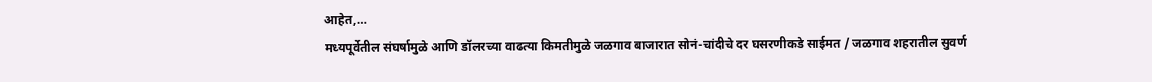आहेत,…
मध्यपूर्वेतील संघर्षामुळे आणि डॉलरच्या वाढत्या किमतीमुळे जळगाव बाजारात सोनं-चांदीचे दर घसरणीकडे साईमत / जळगाव शहरातील सुवर्ण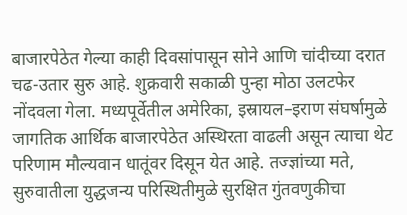बाजारपेठेत गेल्या काही दिवसांपासून सोने आणि चांदीच्या दरात चढ-उतार सुरु आहे. शुक्रवारी सकाळी पुन्हा मोठा उलटफेर नोंदवला गेला. मध्यपूर्वेतील अमेरिका, इस्रायल–इराण संघर्षामुळे जागतिक आर्थिक बाजारपेठेत अस्थिरता वाढली असून त्याचा थेट परिणाम मौल्यवान धातूंवर दिसून येत आहे. तज्ज्ञांच्या मते, सुरुवातीला युद्धजन्य परिस्थितीमुळे सुरक्षित गुंतवणुकीचा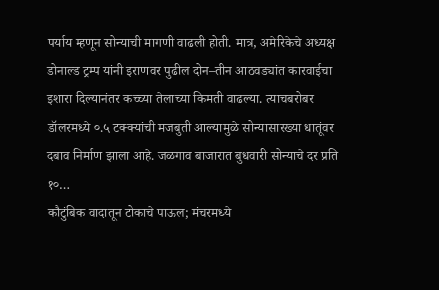पर्याय म्हणून सोन्याची मागणी वाढली होती. मात्र, अमेरिकेचे अध्यक्ष डोनाल्ड ट्रम्प यांनी इराणवर पुढील दोन–तीन आठवड्यांत कारवाईचा इशारा दिल्यानंतर कच्च्या तेलाच्या किमती वाढल्या. त्याचबरोबर डॉलरमध्ये ०.५ टक्क्यांची मजबुती आल्यामुळे सोन्यासारख्या धातूंवर दबाव निर्माण झाला आहे. जळगाव बाजारात बुधवारी सोन्याचे दर प्रति १०…
कौटुंबिक वादातून टोकाचे पाऊल; मंचरमध्ये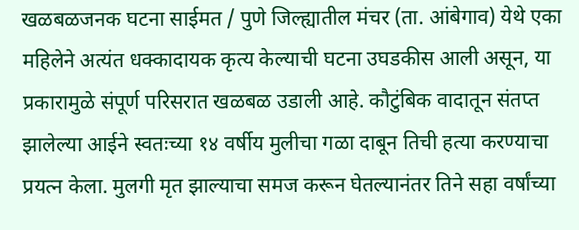खळबळजनक घटना साईमत / पुणे जिल्ह्यातील मंचर (ता. आंबेगाव) येथे एका महिलेने अत्यंत धक्कादायक कृत्य केल्याची घटना उघडकीस आली असून, या प्रकारामुळे संपूर्ण परिसरात खळबळ उडाली आहे. कौटुंबिक वादातून संतप्त झालेल्या आईने स्वतःच्या १४ वर्षीय मुलीचा गळा दाबून तिची हत्या करण्याचा प्रयत्न केला. मुलगी मृत झाल्याचा समज करून घेतल्यानंतर तिने सहा वर्षांच्या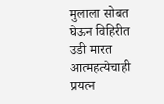मुलाला सोबत घेऊन विहिरीत उडी मारत आत्महत्येचाही प्रयत्न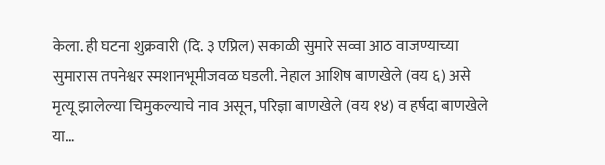केला. ही घटना शुक्रवारी (दि. ३ एप्रिल) सकाळी सुमारे सव्वा आठ वाजण्याच्या सुमारास तपनेश्वर स्मशानभूमीजवळ घडली. नेहाल आशिष बाणखेले (वय ६) असे मृत्यू झालेल्या चिमुकल्याचे नाव असून, परिज्ञा बाणखेले (वय १४) व हर्षदा बाणखेले या…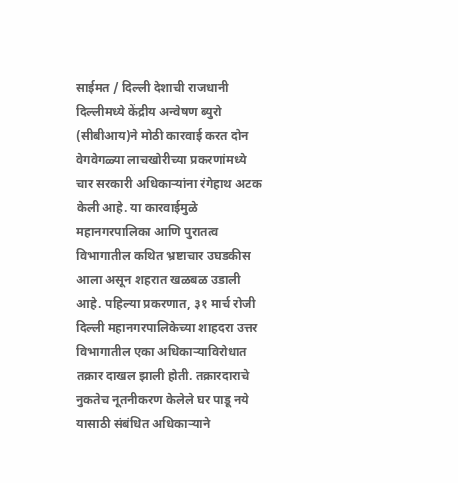साईमत / दिल्ली देशाची राजधानी दिल्लीमध्ये केंद्रीय अन्वेषण ब्युरो (सीबीआय)ने मोठी कारवाई करत दोन वेगवेगळ्या लाचखोरीच्या प्रकरणांमध्ये चार सरकारी अधिकाऱ्यांना रंगेहाथ अटक केली आहे. या कारवाईमुळे महानगरपालिका आणि पुरातत्व विभागातील कथित भ्रष्टाचार उघडकीस आला असून शहरात खळबळ उडाली आहे. पहिल्या प्रकरणात, ३१ मार्च रोजी दिल्ली महानगरपालिकेच्या शाहदरा उत्तर विभागातील एका अधिकाऱ्याविरोधात तक्रार दाखल झाली होती. तक्रारदाराचे नुकतेच नूतनीकरण केलेले घर पाडू नये यासाठी संबंधित अधिकाऱ्याने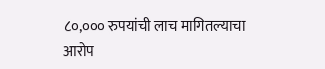८०,००० रुपयांची लाच मागितल्याचा आरोप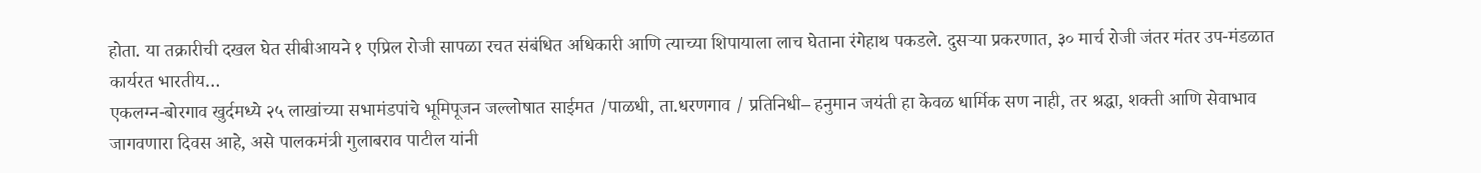होता. या तक्रारीची दखल घेत सीबीआयने १ एप्रिल रोजी सापळा रचत संबंधित अधिकारी आणि त्याच्या शिपायाला लाच घेताना रंगेहाथ पकडले. दुसऱ्या प्रकरणात, ३० मार्च रोजी जंतर मंतर उप-मंडळात कार्यरत भारतीय…
एकलग्न-बोरगाव खुर्दमध्ये २५ लाखांच्या सभामंडपांचे भूमिपूजन जल्लोषात साईमत /पाळधी, ता.धरणगाव / प्रतिनिधी– हनुमान जयंती हा केवळ धार्मिक सण नाही, तर श्रद्धा, शक्ती आणि सेवाभाव जागवणारा दिवस आहे, असे पालकमंत्री गुलाबराव पाटील यांनी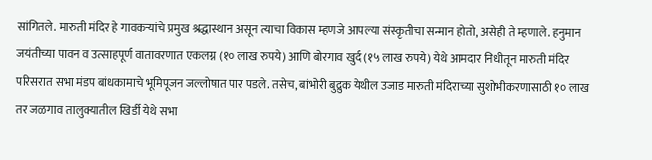सांगितले. मारुती मंदिर हे गावकऱ्यांचे प्रमुख श्रद्धास्थान असून त्याचा विकास म्हणजे आपल्या संस्कृतीचा सन्मान होतो, असेही ते म्हणाले. हनुमान जयंतीच्या पावन व उत्साहपूर्ण वातावरणात एकलग्न (१० लाख रुपये) आणि बोरगाव खुर्द (१५ लाख रुपये) येथे आमदार निधीतून मारुती मंदिर परिसरात सभा मंडप बांधकामाचे भूमिपूजन जल्लोषात पार पडले. तसेच, बांभोरी बुद्रुक येथील उजाड मारुती मंदिराच्या सुशोभीकरणासाठी १० लाख तर जळगाव तालुक्यातील खिर्डी येथे सभा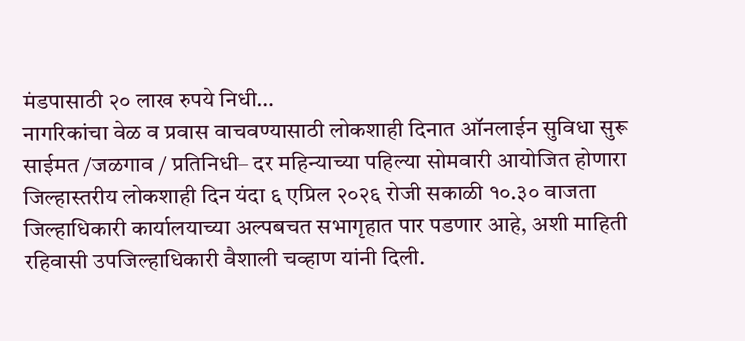मंडपासाठी २० लाख रुपये निधी…
नागरिकांचा वेळ व प्रवास वाचवण्यासाठी लोकशाही दिनात ऑनलाईन सुविधा सुरू साईमत /जळगाव / प्रतिनिधी– दर महिन्याच्या पहिल्या सोमवारी आयोजित होणारा जिल्हास्तरीय लोकशाही दिन यंदा ६ एप्रिल २०२६ रोजी सकाळी १०.३० वाजता जिल्हाधिकारी कार्यालयाच्या अल्पबचत सभागृहात पार पडणार आहे, अशी माहिती रहिवासी उपजिल्हाधिकारी वैशाली चव्हाण यांनी दिली.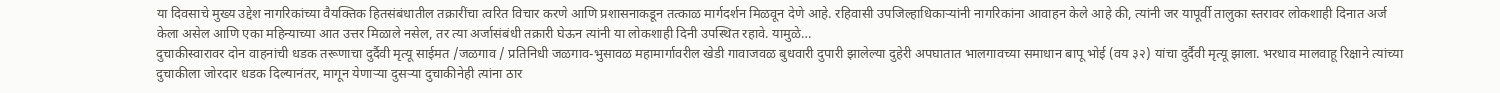या दिवसाचे मुख्य उद्देश नागरिकांच्या वैयक्तिक हितसंबंधातील तक्रारींचा त्वरित विचार करणे आणि प्रशासनाकडून तत्काळ मार्गदर्शन मिळवून देणे आहे. रहिवासी उपजिल्हाधिकाऱ्यांनी नागरिकांना आवाहन केले आहे की, त्यांनी जर यापूर्वी तालुका स्तरावर लोकशाही दिनात अर्ज केला असेल आणि एका महिन्याच्या आत उत्तर मिळाले नसेल, तर त्या अर्जासंबंधी तक्रारी घेऊन त्यांनी या लोकशाही दिनी उपस्थित रहावे. यामुळे…
दुचाकीस्वारावर दोन वाहनांची धडक तरूणाचा दुर्दैवी मृत्यू साईमत /जळगाव / प्रतिनिधी जळगाव-भुसावळ महामार्गावरील खेडी गावाजवळ बुधवारी दुपारी झालेल्या दुहेरी अपघातात भालगावच्या समाधान बापू भोई (वय ३२) यांचा दुर्दैवी मृत्यू झाला. भरधाव मालवाहू रिक्षाने त्यांच्या दुचाकीला जोरदार धडक दिल्यानंतर, मागून येणाऱ्या दुसऱ्या दुचाकीनेही त्यांना ठार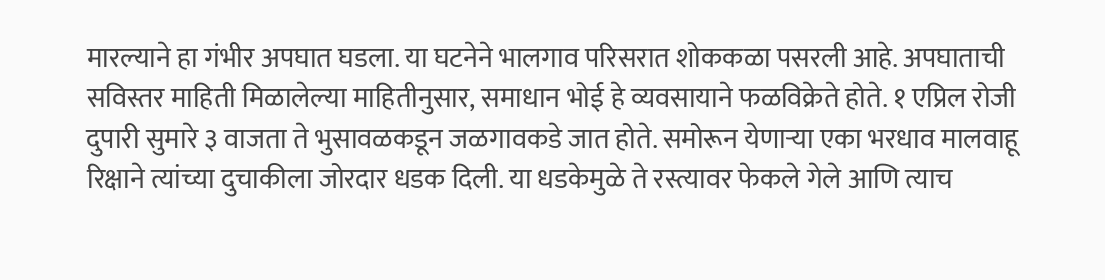मारल्याने हा गंभीर अपघात घडला. या घटनेने भालगाव परिसरात शोककळा पसरली आहे. अपघाताची सविस्तर माहिती मिळालेल्या माहितीनुसार, समाधान भोई हे व्यवसायाने फळविक्रेते होते. १ एप्रिल रोजी दुपारी सुमारे ३ वाजता ते भुसावळकडून जळगावकडे जात होते. समोरून येणाऱ्या एका भरधाव मालवाहू रिक्षाने त्यांच्या दुचाकीला जोरदार धडक दिली. या धडकेमुळे ते रस्त्यावर फेकले गेले आणि त्याच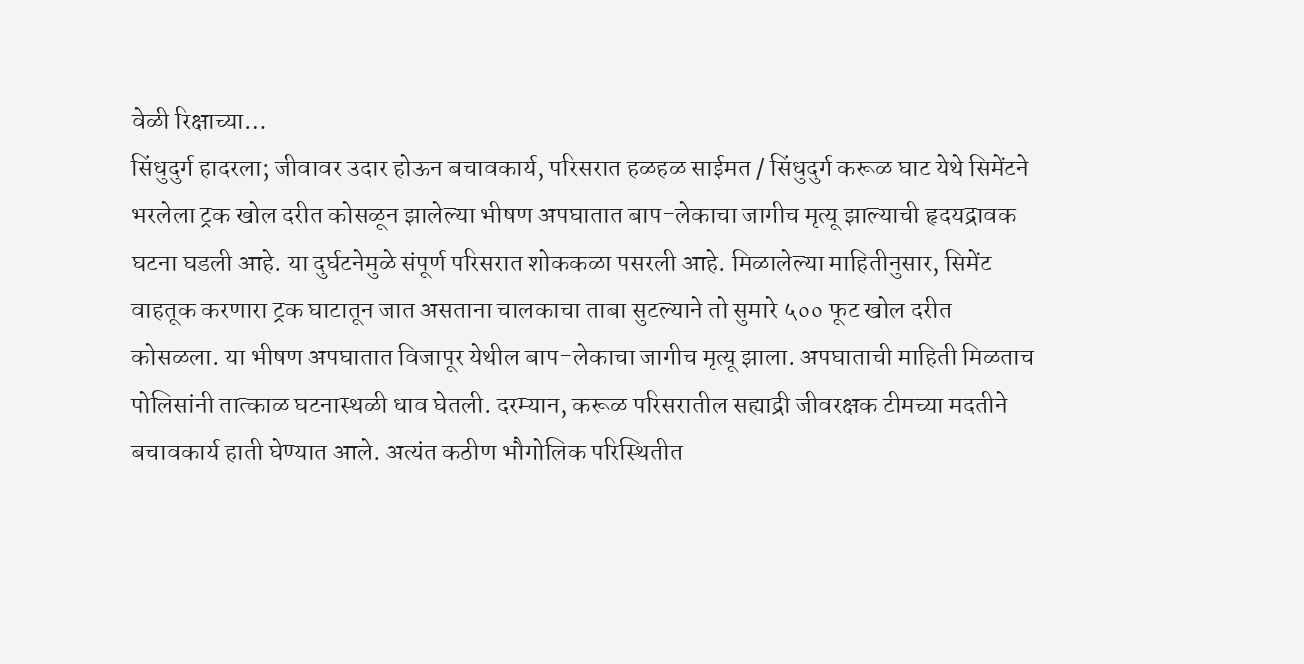वेळी रिक्षाच्या…
सिंधुदुर्ग हादरला; जीवावर उदार होऊन बचावकार्य, परिसरात हळहळ साईमत / सिंधुदुर्ग करूळ घाट येथे सिमेंटने भरलेला ट्रक खोल दरीत कोसळून झालेल्या भीषण अपघातात बाप-लेकाचा जागीच मृत्यू झाल्याची हृदयद्रावक घटना घडली आहे. या दुर्घटनेमुळे संपूर्ण परिसरात शोककळा पसरली आहे. मिळालेल्या माहितीनुसार, सिमेंट वाहतूक करणारा ट्रक घाटातून जात असताना चालकाचा ताबा सुटल्याने तो सुमारे ५०० फूट खोल दरीत कोसळला. या भीषण अपघातात विजापूर येथील बाप-लेकाचा जागीच मृत्यू झाला. अपघाताची माहिती मिळताच पोलिसांनी तात्काळ घटनास्थळी धाव घेतली. दरम्यान, करूळ परिसरातील सह्याद्री जीवरक्षक टीमच्या मदतीने बचावकार्य हाती घेण्यात आले. अत्यंत कठीण भौगोलिक परिस्थितीत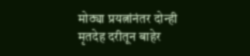मोठ्या प्रयत्नांनंतर दोन्ही मृतदेह दरीतून बाहेर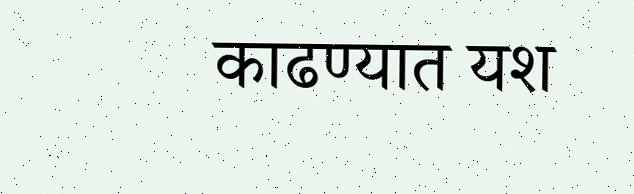काढण्यात यश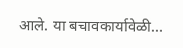आले. या बचावकार्यावेळी…